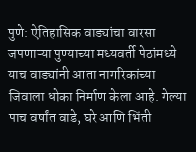पुणे: ऐतिहासिक वाड्यांचा वारसा जपणाऱ्या पुण्याच्या मध्यवर्ती पेठांमध्ये याच वाड्यांनी आता नागरिकांच्या जिवाला धोका निर्माण केला आहे. गेल्या पाच वर्षांत वाडे, घरे आणि भिंती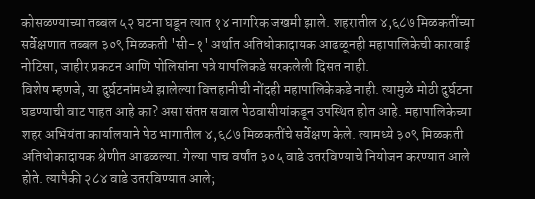कोसळण्याच्या तब्बल ५२ घटना घडून त्यात १४ नागरिक जखमी झाले. शहरातील ४,६८७ मिळकतींच्या सर्वेक्षणात तब्बल ३०९ मिळकती 'सी-१' अर्थात अतिधोकादायक आढळूनही महापालिकेची कारवाई नोटिसा, जाहीर प्रकटन आणि पोलिसांना पत्रे यापलिकडे सरकलेली दिसत नाही.
विशेष म्हणजे, या दुर्घटनांमध्ये झालेल्या वित्तहानीची नोंदही महापालिकेकडे नाही. त्यामुळे मोठी दुर्घटना घडण्याची वाट पाहत आहे का? असा संतप्त सवाल पेठवासीयांकडून उपस्थित होत आहे. महापालिकेच्या शहर अभियंता कार्यालयाने पेठ भागातील ४,६८७ मिळकतींचे सर्वेक्षण केले. त्यामध्ये ३०९ मिळकती अतिधोकादायक श्रेणीत आढळल्या. गेल्या पाच वर्षांत ३०५ वाडे उतरविण्याचे नियोजन करण्यात आले होते. त्यापैकी २८४ वाडे उतरविण्यात आले;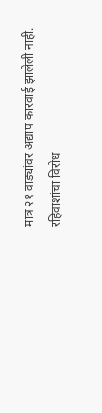मात्र २१ वाड्यांवर अद्याप कारवाई झालेली नाही.
रहिवाशांचा विरोध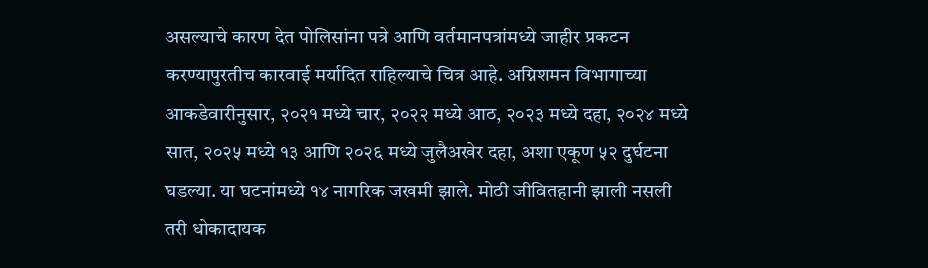असल्याचे कारण देत पोलिसांना पत्रे आणि वर्तमानपत्रांमध्ये जाहीर प्रकटन करण्यापुरतीच कारवाई मर्यादित राहिल्याचे चित्र आहे. अग्निशमन विभागाच्या आकडेवारीनुसार, २०२१ मध्ये चार, २०२२ मध्ये आठ, २०२३ मध्ये दहा, २०२४ मध्ये सात, २०२५ मध्ये १३ आणि २०२६ मध्ये जुलैअखेर दहा, अशा एकूण ५२ दुर्घटना घडल्या. या घटनांमध्ये १४ नागरिक जखमी झाले. मोठी जीवितहानी झाली नसली तरी धोकादायक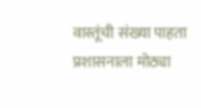वास्तूंची संख्या पाहता प्रशासनाला मोठ्या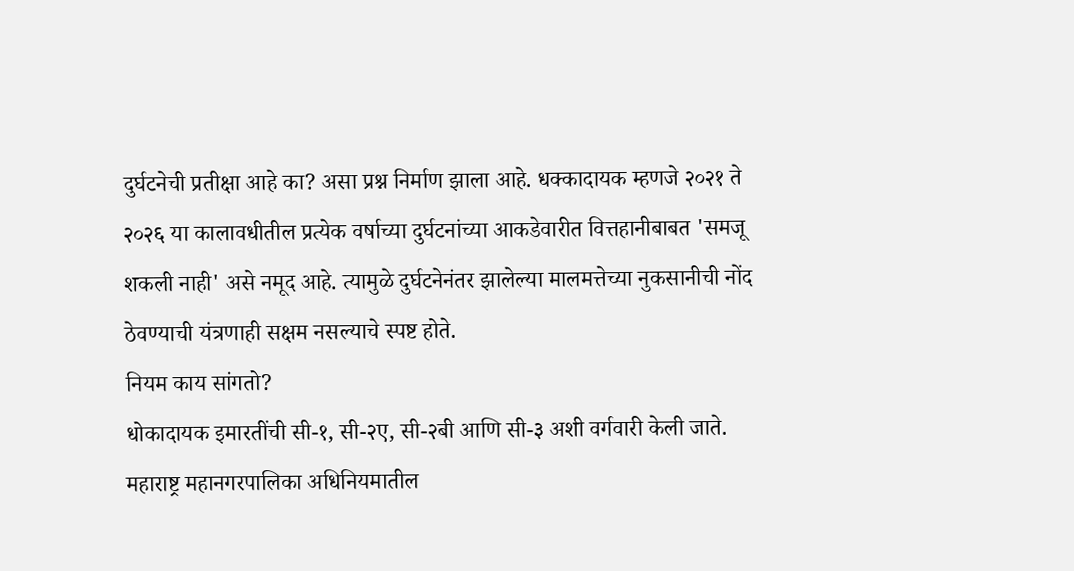दुर्घटनेची प्रतीक्षा आहे का? असा प्रश्न निर्माण झाला आहे. धक्कादायक म्हणजे २०२१ ते २०२६ या कालावधीतील प्रत्येक वर्षाच्या दुर्घटनांच्या आकडेवारीत वित्तहानीबाबत 'समजू शकली नाही' असे नमूद आहे. त्यामुळे दुर्घटनेनंतर झालेल्या मालमत्तेच्या नुकसानीची नोंद ठेवण्याची यंत्रणाही सक्षम नसल्याचे स्पष्ट होते.
नियम काय सांगतो?
धोकादायक इमारतींची सी-१, सी-२ए, सी-२बी आणि सी-३ अशी वर्गवारी केली जाते. महाराष्ट्र महानगरपालिका अधिनियमातील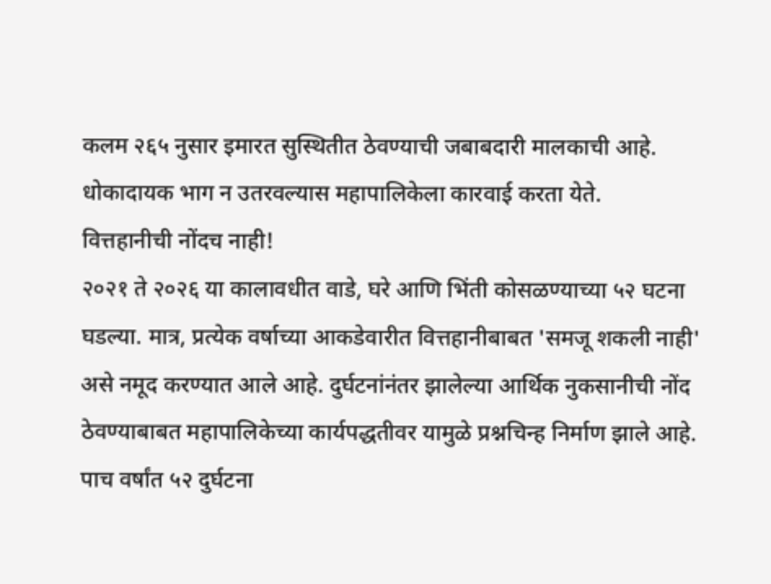कलम २६५ नुसार इमारत सुस्थितीत ठेवण्याची जबाबदारी मालकाची आहे. धोकादायक भाग न उतरवल्यास महापालिकेला कारवाई करता येते.
वित्तहानीची नोंदच नाही!
२०२१ ते २०२६ या कालावधीत वाडे, घरे आणि भिंती कोसळण्याच्या ५२ घटना घडल्या. मात्र, प्रत्येक वर्षाच्या आकडेवारीत वित्तहानीबाबत 'समजू शकली नाही' असे नमूद करण्यात आले आहे. दुर्घटनांनंतर झालेल्या आर्थिक नुकसानीची नोंद ठेवण्याबाबत महापालिकेच्या कार्यपद्धतीवर यामुळे प्रश्नचिन्ह निर्माण झाले आहे.
पाच वर्षांत ५२ दुर्घटना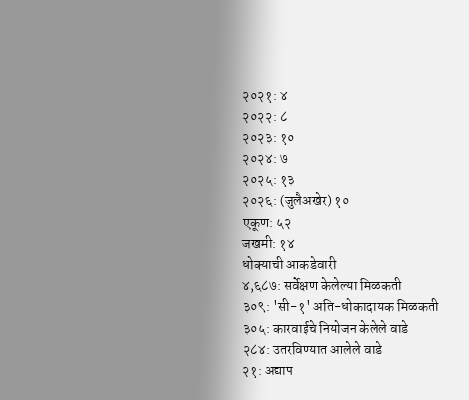२०२१: ४
२०२२: ८
२०२३: १०
२०२४: ७
२०२५: १३
२०२६: (जुलैअखेर) १०
एकूण: ५२
जखमी: १४
धोक्याची आकडेवारी
४,६८७: सर्वेक्षण केलेल्या मिळकती
३०९: 'सी-१' अति-धोकादायक मिळकती
३०५: कारवाईचे नियोजन केलेले वाडे
२८४: उतरविण्यात आलेले वाडे
२१: अद्याप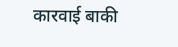कारवाई बाकी